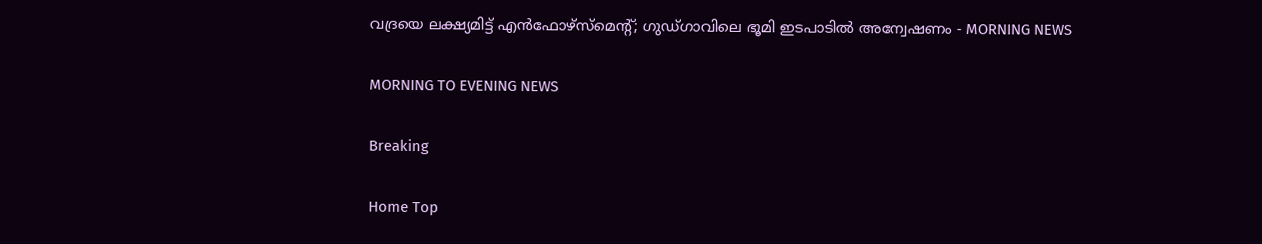വദ്രയെ ലക്ഷ്യമിട്ട് എന്‍ഫോഴ്‌സ്‌മെന്റ്; ഗുഡ്ഗാവിലെ ഭൂമി ഇടപാടില്‍ അന്വേഷണം - MORNING NEWS

MORNING TO EVENING NEWS

Breaking

Home Top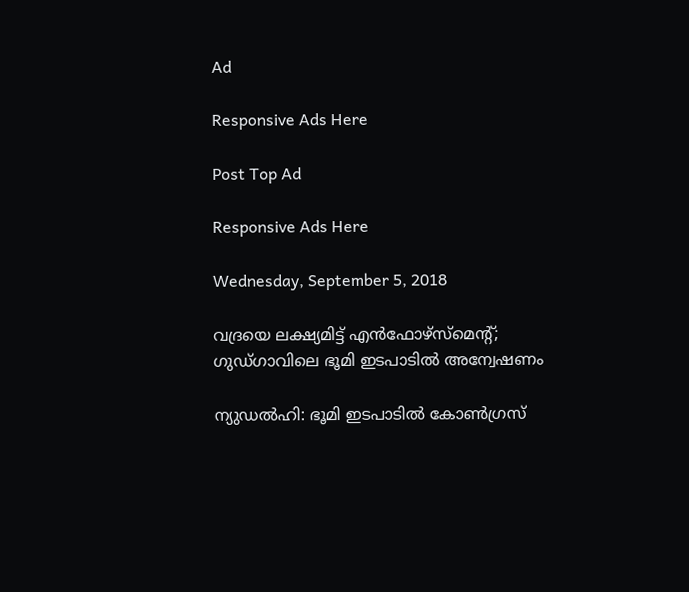Ad

Responsive Ads Here

Post Top Ad

Responsive Ads Here

Wednesday, September 5, 2018

വദ്രയെ ലക്ഷ്യമിട്ട് എന്‍ഫോഴ്‌സ്‌മെന്റ്; ഗുഡ്ഗാവിലെ ഭൂമി ഇടപാടില്‍ അന്വേഷണം

ന്യുഡല്‍ഹി: ഭൂമി ഇടപാടില്‍ കോണ്‍ഗ്രസ്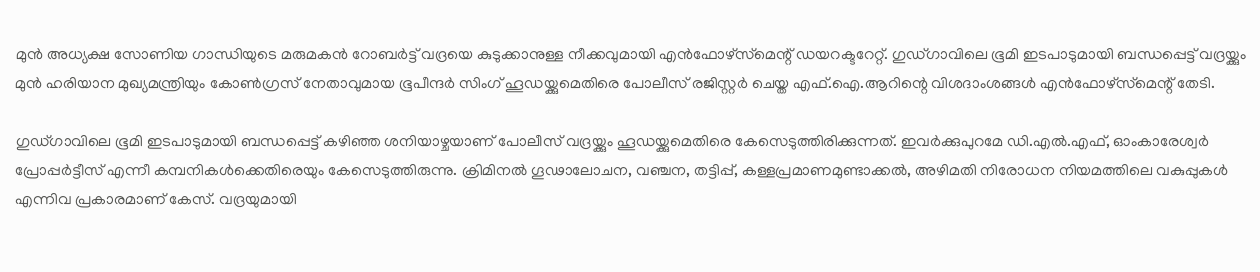മുന്‍ അധ്യക്ഷ സോണിയ ഗാന്ധിയുടെ മരുമകന്‍ റോബര്‍ട്ട് വദ്രയെ കുടുക്കാനുള്ള നീക്കവുമായി എന്‍ഫോഴ്‌സ്‌മെന്റ് ഡയറക്ടറേറ്റ്. ഗുഡ്ഗാവിലെ ഭൂമി ഇടപാടുമായി ബന്ധപ്പെട്ട് വദ്രയ്ക്കും മുന്‍ ഹരിയാന മുഖ്യമന്ത്രിയും കോണ്‍ഗ്രസ് നേതാവുമായ ഭൂപീന്ദര്‍ സിംഗ് ഹൂഡയ്ക്കുമെതിരെ പോലീസ് രജിസ്റ്റര്‍ ചെയ്ത എഫ്.ഐ.ആറിന്റെ വിശദാംശങ്ങള്‍ എന്‍ഫോഴ്‌സ്‌മെന്റ് തേടി.

ഗുഡ്ഗാവിലെ ഭൂമി ഇടപാടുമായി ബന്ധപ്പെട്ട് കഴിഞ്ഞ ശനിയാഴ്ചയാണ് പോലീസ് വദ്രയ്ക്കും ഹൂഡയ്ക്കുമെതിരെ കേസെടുത്തിരിക്കുന്നത്. ഇവര്‍ക്കുപുറമേ ഡി.എല്‍.എഫ്, ഓംകാരേശ്വര്‍ പ്രോപ്പര്‍ട്ടീസ് എന്നീ കമ്പനികള്‍ക്കെതിരെയും കേസെടുത്തിരുന്നു. ക്രിമിനല്‍ ഗൂഢാലോചന, വഞ്ചന, തട്ടിപ്പ്, കള്ളപ്രമാണമുണ്ടാക്കല്‍, അഴിമതി നിരോധന നിയമത്തിലെ വകുപ്പുകള്‍ എന്നിവ പ്രകാരമാണ് കേസ്. വദ്രയുമായി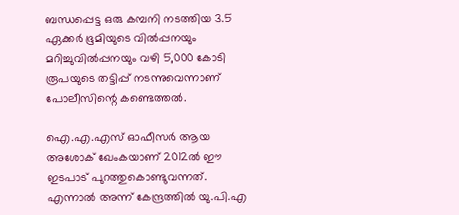ബന്ധപ്പെട്ട ഒരു കമ്പനി നടത്തിയ 3.5 ഏക്കര്‍ ഭൂമിയുടെ വില്‍പ്പനയും മറിച്ചുവില്‍പ്പനയും വഴി 5,000 കോടി രൂപയുടെ തട്ടിപ്പ് നടന്നുവെന്നാണ് പോലീസിന്റെ കണ്ടെത്തല്‍.

ഐ.എ.എസ് ഓഫീസര്‍ ആയ അശോക് ഖേംകയാണ് 2012ല്‍ ഈ ഇടപാട് പുറത്തുകൊണ്ടുവന്നത്. എന്നാല്‍ അന്ന് കേന്ദ്രത്തില്‍ യു.പി.എ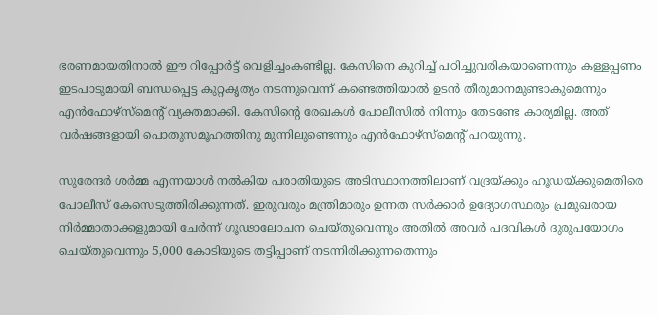ഭരണമായതിനാല്‍ ഈ റിപ്പോര്‍ട്ട് വെളിച്ചംകണ്ടില്ല. കേസിനെ കുറിച്ച് പഠിച്ചുവരികയാണെന്നും കള്ളപ്പണം ഇടപാടുമായി ബന്ധപ്പെട്ട കുറ്റകൃത്യം നടന്നുവെന്ന് കണ്ടെത്തിയാല്‍ ഉടന്‍ തീരുമാനമുണ്ടാകുമെന്നും എന്‍ഫോഴ്‌സ്‌മെന്റ് വ്യക്തമാക്കി. കേസിന്റെ രേഖകള്‍ പോലീസില്‍ നിന്നും തേടണ്ടേ കാര്യമില്ല. അത് വര്‍ഷങ്ങളായി പൊതുസമൂഹത്തിനു മുന്നിലുണ്ടെന്നും എന്‍ഫോഴ്‌സ്‌മെന്റ് പറയുന്നു.

സുരേന്ദര്‍ ശര്‍മ്മ എന്നയാള്‍ നല്‍കിയ പരാതിയുടെ അടിസ്ഥാനത്തിലാണ് വദ്രയ്ക്കും ഹൂഡയ്ക്കുമെതിരെ പോലീസ് കേസെടുത്തിരിക്കുന്നത്. ഇരുവരും മന്ത്രിമാരും ഉന്നത സര്‍ക്കാര്‍ ഉദ്യോഗസ്ഥരും പ്രമുഖരായ നിര്‍മ്മാതാക്കളുമായി ചേര്‍ന്ന് ഗൂഢാലോചന ചെയ്തുവെന്നും അതില്‍ അവര്‍ പദവികള്‍ ദുരുപയോഗം ചെയ്തുവെന്നും 5,000 കോടിയുടെ തട്ടിപ്പാണ് നടന്നിരിക്കുന്നതെന്നും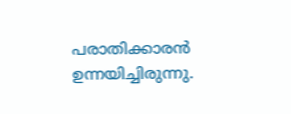പരാതിക്കാരന്‍ ഉന്നയിച്ചിരുന്നു.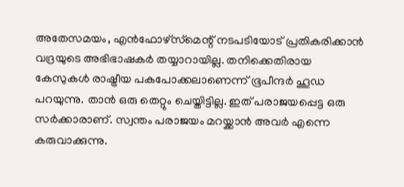അതേസമയം, എന്‍ഫോഴ്‌സ്‌മെന്റ് നടപടിയോട് പ്രതികരിക്കാന്‍ വദ്രയുടെ അഭിഭാഷകര്‍ തയ്യാറായില്ല. തനിക്കെതിരായ കേസുകള്‍ രാഷ്ട്രീയ പകപോക്കലാണെന്ന് ഭൂപീന്ദര്‍ ഹൂഡ പറയുന്നു. താന്‍ ഒരു തെറ്റും ചെയ്തിട്ടില്ല. ഇത് പരാജയപ്പെട്ട ഒരു സര്‍ക്കാരാണ്. സ്വന്തം പരാജയം മറയ്ക്കാന്‍ അവര്‍ എന്നെ കരുവാക്കുന്നു.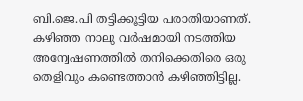ബി.ജെ.പി തട്ടിക്കൂട്ടിയ പരാതിയാണത്. കഴിഞ്ഞ നാലു വര്‍ഷമായി നടത്തിയ അന്വേഷണത്തില്‍ തനിക്കെതിരെ ഒരു തെളിവും കണ്ടെത്താന്‍ കഴിഞ്ഞിട്ടില്ല.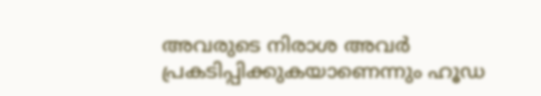അവരുടെ നിരാശ അവര്‍ പ്രകടിപ്പിക്കുകയാണെന്നും ഹൂഡ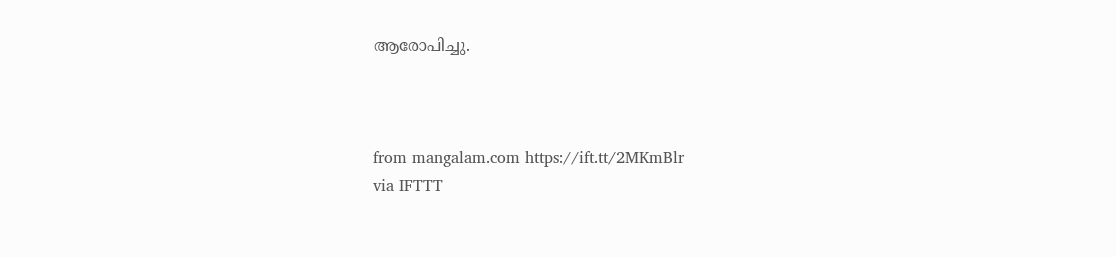ആരോപിച്ചു.



from mangalam.com https://ift.tt/2MKmBlr
via IFTTT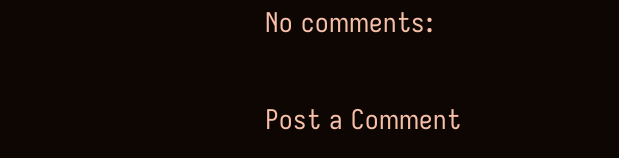No comments:

Post a Comment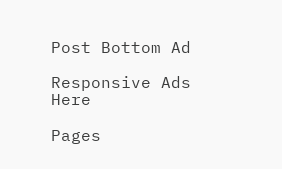Post Bottom Ad

Responsive Ads Here

Pages